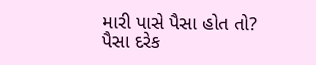મારી પાસે પૈસા હોત તો?
પૈસા દરેક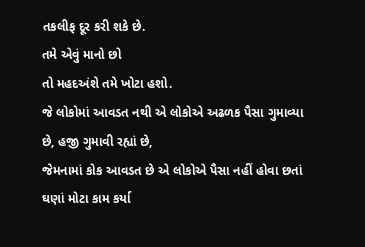તકલીફ દૂર કરી શકે છે.
તમે એવું માનો છો
તો મહદઅંશે તમે ખોટા હશો.
જે લોકોમાં આવડત નથી એ લોકોએ અઢળક પૈસા ગુમાવ્યા છે, હજી ગુમાવી રહ્યાં છે,
જેમનામાં કોક આવડત છે એ લોકોએ પૈસા નહીં હોવા છતાં ઘણાં મોટા કામ કર્યા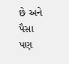છે અને પૈસા પણ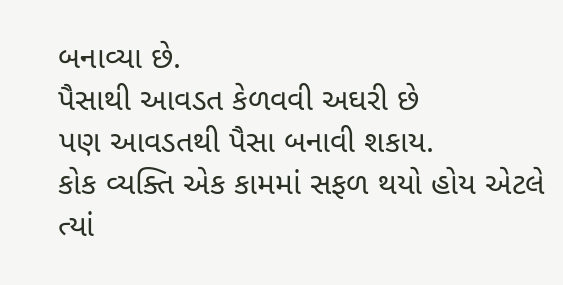બનાવ્યા છે.
પૈસાથી આવડત કેળવવી અઘરી છે
પણ આવડતથી પૈસા બનાવી શકાય.
કોક વ્યક્તિ એક કામમાં સફળ થયો હોય એટલે
ત્યાં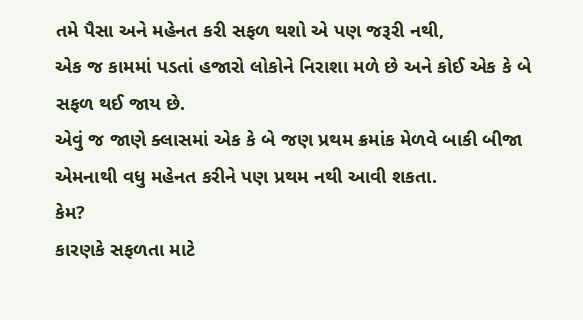તમે પૈસા અને મહેનત કરી સફળ થશો એ પણ જરૂરી નથી,
એક જ કામમાં પડતાં હજારો લોકોને નિરાશા મળે છે અને કોઈ એક કે બે સફળ થઈ જાય છે.
એવું જ જાણે ક્લાસમાં એક કે બે જણ પ્રથમ ક્રમાંક મેળવે બાકી બીજા એમનાથી વધુ મહેનત કરીને પણ પ્રથમ નથી આવી શકતા.
કેમ?
કારણકે સફળતા માટે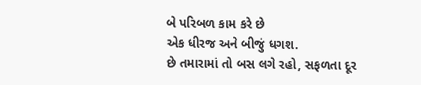બે પરિબળ કામ કરે છે
એક ધીરજ અને બીજું ધગશ.
છે તમારામાં તો બસ લગે રહો, સફળતા દૂર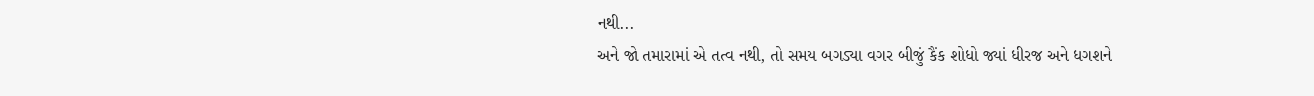નથી...
અને જો તમારામાં એ તત્વ નથી, તો સમય બગડ્યા વગર બીજું કૈંક શોધો જ્યાં ધીરજ અને ધગશને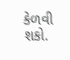કેળવી શકો.